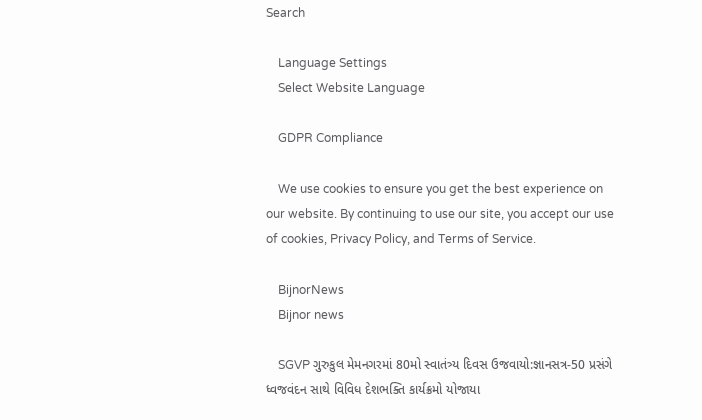Search

    Language Settings
    Select Website Language

    GDPR Compliance

    We use cookies to ensure you get the best experience on our website. By continuing to use our site, you accept our use of cookies, Privacy Policy, and Terms of Service.

    BijnorNews
    Bijnor news

    SGVP ગુરુકુલ મેમનગરમાં 80મો સ્વાતંત્ર્ય દિવસ ઉજવાયો:જ્ઞાનસત્ર-50 પ્રસંગે ધ્વજવંદન સાથે વિવિધ દેશભક્તિ કાર્યક્રમો યોજાયા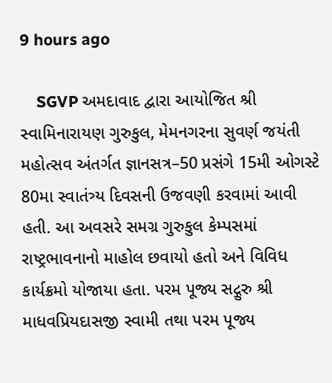9 hours ago

    SGVP અમદાવાદ દ્વારા આયોજિત શ્રી સ્વામિનારાયણ ગુરુકુલ, મેમનગરના સુવર્ણ જયંતી મહોત્સવ અંતર્ગત જ્ઞાનસત્ર–50 પ્રસંગે 15મી ઓગસ્ટે 80મા સ્વાતંત્ર્ય દિવસની ઉજવણી કરવામાં આવી હતી. આ અવસરે સમગ્ર ગુરુકુલ કેમ્પસમાં રાષ્ટ્રભાવનાનો માહોલ છવાયો હતો અને વિવિધ કાર્યક્રમો યોજાયા હતા. પરમ પૂજ્ય સદ્ગુરુ શ્રી માધવપ્રિયદાસજી સ્વામી તથા પરમ પૂજ્ય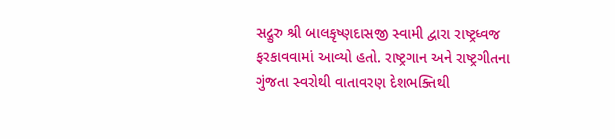સદ્ગુરુ શ્રી બાલકૃષ્ણદાસજી સ્વામી દ્વારા રાષ્ટ્રધ્વજ ફરકાવવામાં આવ્યો હતો. રાષ્ટ્રગાન અને રાષ્ટ્રગીતના ગુંજતા સ્વરોથી વાતાવરણ દેશભક્તિથી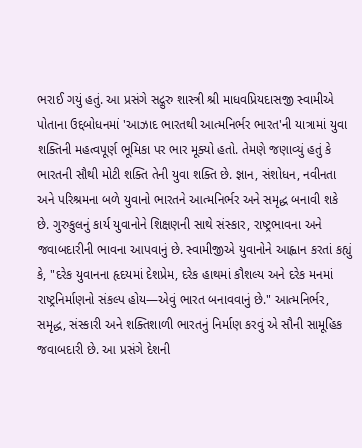ભરાઈ ગયું હતું. આ પ્રસંગે સદ્ગુરુ શાસ્ત્રી શ્રી માધવપ્રિયદાસજી સ્વામીએ પોતાના ઉદ્દબોધનમાં 'આઝાદ ભારતથી આત્મનિર્ભર ભારત'ની યાત્રામાં યુવા શક્તિની મહત્વપૂર્ણ ભૂમિકા પર ભાર મૂક્યો હતો. તેમણે જણાવ્યું હતું કે ભારતની સૌથી મોટી શક્તિ તેની યુવા શક્તિ છે. જ્ઞાન, સંશોધન, નવીનતા અને પરિશ્રમના બળે યુવાનો ભારતને આત્મનિર્ભર અને સમૃદ્ધ બનાવી શકે છે. ગુરુકુલનું કાર્ય યુવાનોને શિક્ષણની સાથે સંસ્કાર, રાષ્ટ્રભાવના અને જવાબદારીની ભાવના આપવાનું છે. સ્વામીજીએ યુવાનોને આહ્વાન કરતાં કહ્યું કે, "દરેક યુવાનના હૃદયમાં દેશપ્રેમ, દરેક હાથમાં કૌશલ્ય અને દરેક મનમાં રાષ્ટ્રનિર્માણનો સંકલ્પ હોય—એવું ભારત બનાવવાનું છે." આત્મનિર્ભર, સમૃદ્ધ, સંસ્કારી અને શક્તિશાળી ભારતનું નિર્માણ કરવું એ સૌની સામૂહિક જવાબદારી છે. આ પ્રસંગે દેશની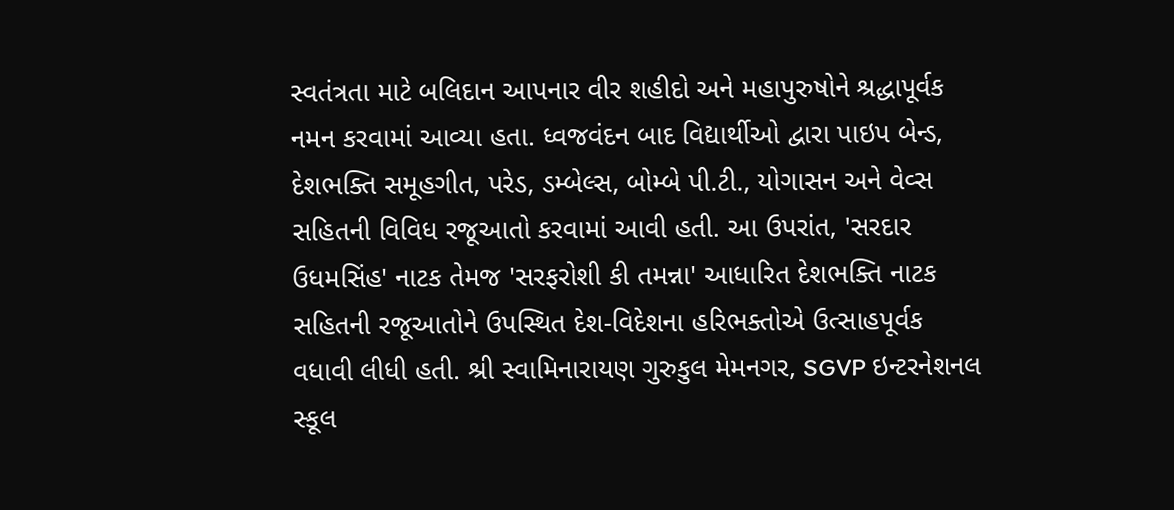સ્વતંત્રતા માટે બલિદાન આપનાર વીર શહીદો અને મહાપુરુષોને શ્રદ્ધાપૂર્વક નમન કરવામાં આવ્યા હતા. ધ્વજવંદન બાદ વિદ્યાર્થીઓ દ્વારા પાઇપ બેન્ડ, દેશભક્તિ સમૂહગીત, પરેડ, ડમ્બેલ્સ, બોમ્બે પી.ટી., યોગાસન અને વેવ્સ સહિતની વિવિધ રજૂઆતો કરવામાં આવી હતી. આ ઉપરાંત, 'સરદાર ઉધમસિંહ' નાટક તેમજ 'સરફરોશી કી તમન્ના' આધારિત દેશભક્તિ નાટક સહિતની રજૂઆતોને ઉપસ્થિત દેશ-વિદેશના હરિભક્તોએ ઉત્સાહપૂર્વક વધાવી લીધી હતી. શ્રી સ્વામિનારાયણ ગુરુકુલ મેમનગર, SGVP ઇન્ટરનેશનલ સ્કૂલ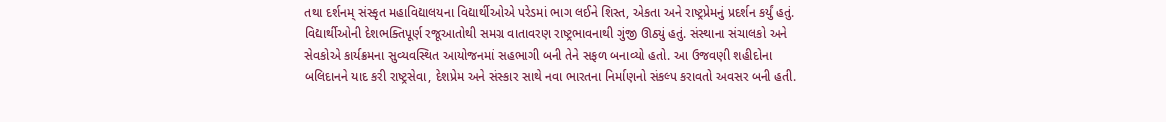તથા દર્શનમ્ સંસ્કૃત મહાવિદ્યાલયના વિદ્યાર્થીઓએ પરેડમાં ભાગ લઈને શિસ્ત, એકતા અને રાષ્ટ્રપ્રેમનું પ્રદર્શન કર્યું હતું. વિદ્યાર્થીઓની દેશભક્તિપૂર્ણ રજૂઆતોથી સમગ્ર વાતાવરણ રાષ્ટ્રભાવનાથી ગુંજી ઊઠ્યું હતું. સંસ્થાના સંચાલકો અને સેવકોએ કાર્યક્રમના સુવ્યવસ્થિત આયોજનમાં સહભાગી બની તેને સફળ બનાવ્યો હતો. આ ઉજવણી શહીદોના બલિદાનને યાદ કરી રાષ્ટ્રસેવા, દેશપ્રેમ અને સંસ્કાર સાથે નવા ભારતના નિર્માણનો સંકલ્પ કરાવતો અવસર બની હતી.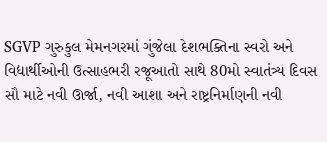SGVP ગુરુકુલ મેમનગરમાં ગુંજેલા દેશભક્તિના સ્વરો અને વિદ્યાર્થીઓની ઉત્સાહભરી રજૂઆતો સાથે 80મો સ્વાતંત્ર્ય દિવસ સૌ માટે નવી ઊર્જા, નવી આશા અને રાષ્ટ્રનિર્માણની નવી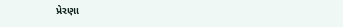પ્રેરણા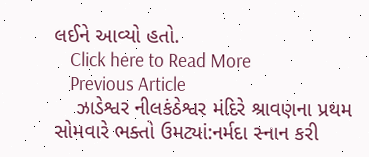લઈને આવ્યો હતો.
    Click here to Read More
    Previous Article
    ઝાડેશ્વર નીલકંઠેશ્વર મંદિરે શ્રાવણના પ્રથમ સોમવારે ભક્તો ઉમટ્યાં:નર્મદા સ્નાન કરી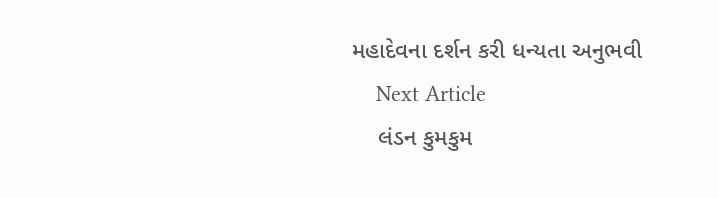મહાદેવના દર્શન કરી ધન્યતા અનુભવી
    Next Article
    લંડન કુમકુમ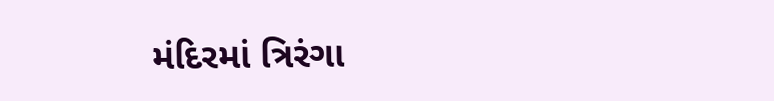મંદિરમાં ત્રિરંગા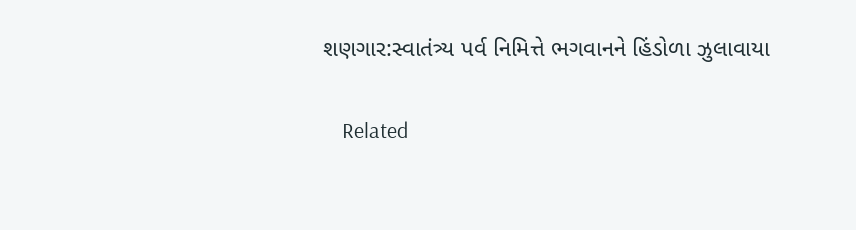શણગાર:સ્વાતંત્ર્ય પર્વ નિમિત્તે ભગવાનને હિંડોળા ઝુલાવાયા

    Related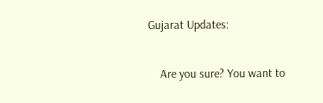Gujarat Updates:

    Are you sure? You want to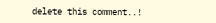delete this comment..!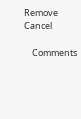Remove Cancel

    Comments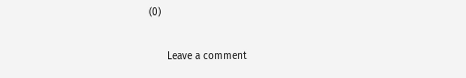(0)

      Leave a comment